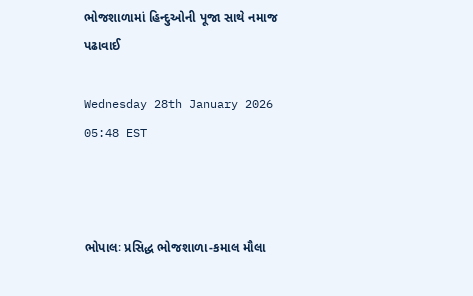ભોજશાળામાં હિન્દુઓની પૂજા સાથે નમાજ પઢાવાઈ

Wednesday 28th January 2026 05:48 EST



ભોપાલઃ પ્રસિદ્ધ ભોજશાળા-કમાલ મૌલા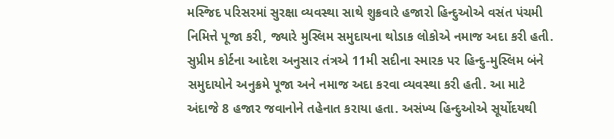મસ્જિદ પરિસરમાં સુરક્ષા વ્યવસ્થા સાથે શુક્રવારે હજારો હિન્દુઓએ વસંત પંચમી નિમિત્તે પૂજા કરી, જ્યારે મુસ્લિમ સમુદાયના થોડાક લોકોએ નમાજ અદા કરી હતી.  સુપ્રીમ કોર્ટના આદેશ અનુસાર તંત્રએ 11મી સદીના સ્મારક પર હિન્દુ-મુસ્લિમ બંને સમુદાયોને અનુક્રમે પૂજા અને નમાજ અદા કરવા વ્યવસ્થા કરી હતી. આ માટે અંદાજે 8 હજાર જવાનોને તહેનાત કરાયા હતા. અસંખ્ય હિન્દુઓએ સૂર્યોદયથી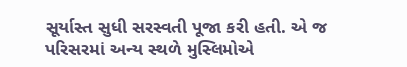સૂર્યાસ્ત સુધી સરસ્વતી પૂજા કરી હતી. એ જ પરિસરમાં અન્ય સ્થળે મુસ્લિમોએ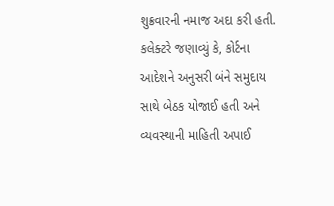શુક્રવારની નમાજ અદા કરી હતી. કલેક્ટરે જણાવ્યું કે, કોર્ટના આદેશને અનુસરી બંને સમુદાય સાથે બેઠક યોજાઈ હતી અને વ્યવસ્થાની માહિતી અપાઈ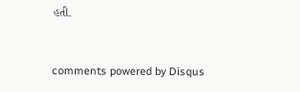હતી.


comments powered by Disqus